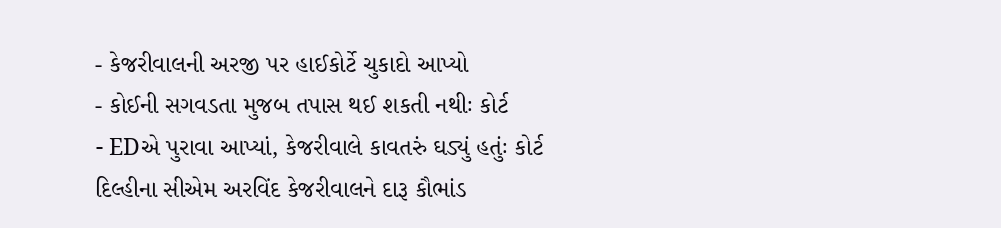- કેજરીવાલની અરજી પર હાઈકોર્ટે ચુકાદો આપ્યો
- કોઈની સગવડતા મુજબ તપાસ થઈ શકતી નથીઃ કોર્ટ
- EDએ પુરાવા આપ્યાં, કેજરીવાલે કાવતરું ઘડ્યું હતુંઃ કોર્ટ
દિલ્હીના સીએમ અરવિંદ કેજરીવાલને દારૂ કૌભાંડ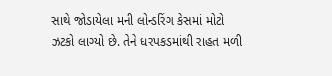સાથે જોડાયેલા મની લોન્ડરિંગ કેસમાં મોટો ઝટકો લાગ્યો છે. તેને ધરપકડમાંથી રાહત મળી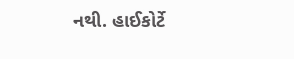નથી. હાઈકોર્ટે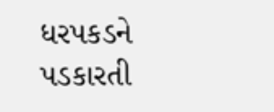ધરપકડને પડકારતી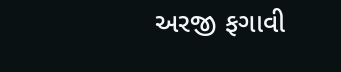અરજી ફગાવી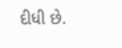દીધી છે.